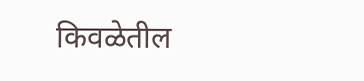किवळेतील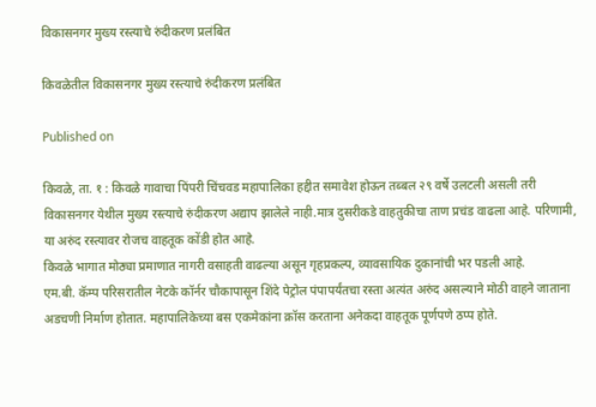विकासनगर मुख्य रस्त्याचे रुंदीकरण प्रलंबित

किवळेतील विकासनगर मुख्य रस्त्याचे रुंदीकरण प्रलंबित

Published on

किवळे, ता. १ : किवळे गावाचा पिंपरी चिंचवड महापालिका हद्दीत समावेश होऊन तब्बल २९ वर्षे उलटली असली तरी विकासनगर येथील मुख्य रस्त्याचे रुंदीकरण अद्याप झालेले नाही.मात्र दुसरीकडे वाहतुकीचा ताण प्रचंड वाढला आहे. परिणामी, या अरुंद रस्त्यावर रोजच वाहतूक कोंडी होत आहे.
किवळे भागात मोठ्या प्रमाणात नागरी वसाहती वाढल्या असून गृहप्रकल्प, व्यावसायिक दुकानांची भर पडली आहे.
एम.बी. कॅम्प परिसरातील नेटके कॉर्नर चौकापासून शिंदे पेट्रोल पंपापर्यंतचा रस्ता अत्यंत अरुंद असल्याने मोठी वाहने जाताना अडचणी निर्माण होतात. महापालिकेच्या बस एकमेकांना क्रॉस करताना अनेकदा वाहतूक पूर्णपणे ठप्प होते.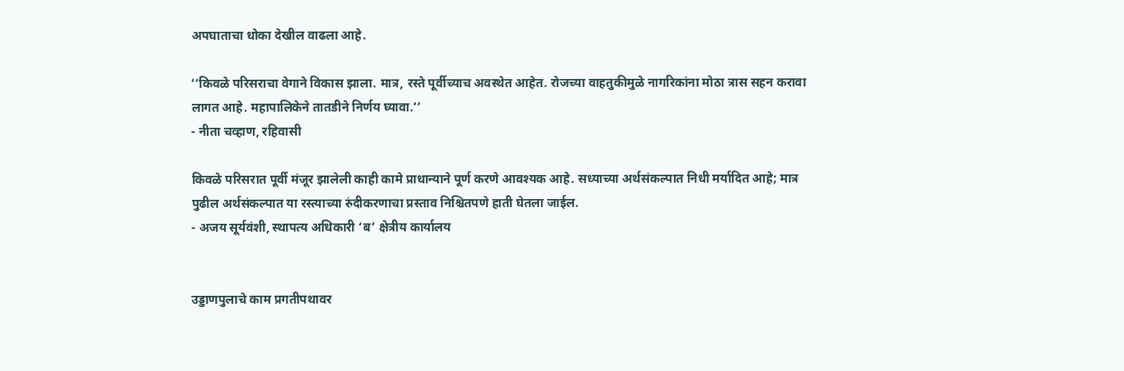अपघाताचा धोका देखील वाढला आहे.

‘‘किवळे परिसराचा वेगाने विकास झाला. मात्र, रस्ते पूर्वीच्याच अवस्थेत आहेत. रोजच्या वाहतुकीमुळे नागरिकांना मोठा त्रास सहन करावा लागत आहे. महापालिकेने तातडीने निर्णय घ्यावा.’’
- नीता चव्हाण, रहिवासी

किवळे परिसरात पूर्वी मंजूर झालेली काही कामे प्राधान्याने पूर्ण करणे आवश्यक आहे. सध्याच्या अर्थसंकल्पात निधी मर्यादित आहे; मात्र पुढील अर्थसंकल्पात या रस्त्याच्या रुंदीकरणाचा प्रस्ताव निश्चितपणे हाती घेतला जाईल.
- अजय सूर्यवंशी, स्थापत्य अधिकारी ‘ब’ क्षेत्रीय कार्यालय


उड्डाणपुलाचे काम प्रगतीपथावर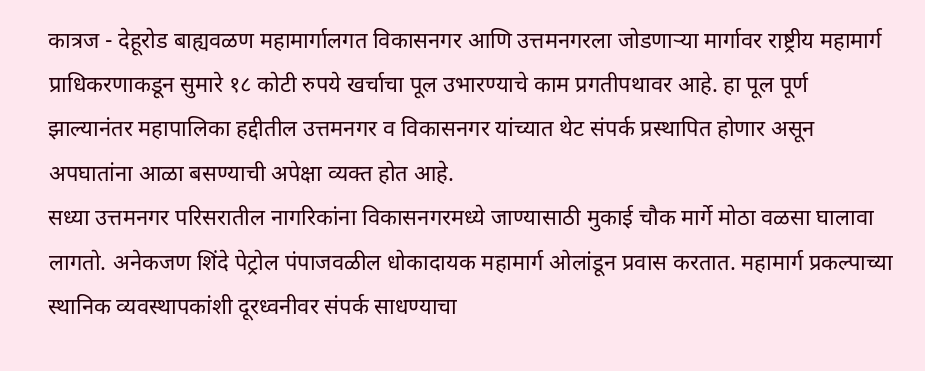कात्रज - देहूरोड बाह्यवळण महामार्गालगत विकासनगर आणि उत्तमनगरला जोडणाऱ्या मार्गावर राष्ट्रीय महामार्ग प्राधिकरणाकडून सुमारे १८ कोटी रुपये खर्चाचा पूल उभारण्याचे काम प्रगतीपथावर आहे. हा पूल पूर्ण झाल्यानंतर महापालिका हद्दीतील उत्तमनगर व विकासनगर यांच्यात थेट संपर्क प्रस्थापित होणार असून अपघातांना आळा बसण्याची अपेक्षा व्यक्त होत आहे.
सध्या उत्तमनगर परिसरातील नागरिकांना विकासनगरमध्ये जाण्यासाठी मुकाई चौक मार्गे मोठा वळसा घालावा लागतो. अनेकजण शिंदे पेट्रोल पंपाजवळील धोकादायक महामार्ग ओलांडून प्रवास करतात. महामार्ग प्रकल्पाच्या स्थानिक व्यवस्थापकांशी दूरध्वनीवर संपर्क साधण्याचा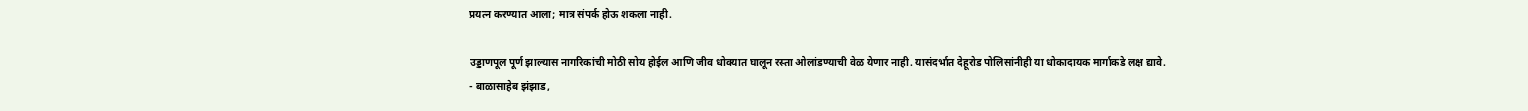प्रयत्न करण्यात आला; मात्र संपर्क होऊ शकला नाही.

उड्डाणपूल पूर्ण झाल्यास नागरिकांची मोठी सोय होईल आणि जीव धोक्यात घालून रस्ता ओलांडण्याची वेळ येणार नाही. यासंदर्भात देहूरोड पोलिसांनीही या धोकादायक मार्गाकडे लक्ष द्यावे.
- बाळासाहेब झंझाड,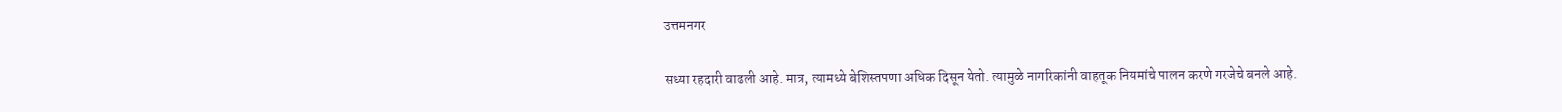उत्तमनगर

सध्या रहदारी वाढली आहे. मात्र, त्यामध्ये बेशिस्तपणा अधिक दिसून येतो. त्यामुळे नागरिकांनी वाहतूक नियमांचे पालन करणे गरजेचे बनले आहे.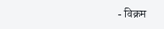- विक्रम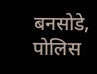बनसोडे, पोलिस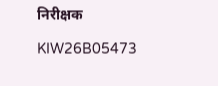निरीक्षक

KIW26B05473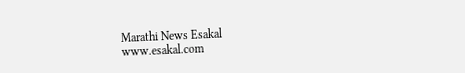Marathi News Esakal
www.esakal.com